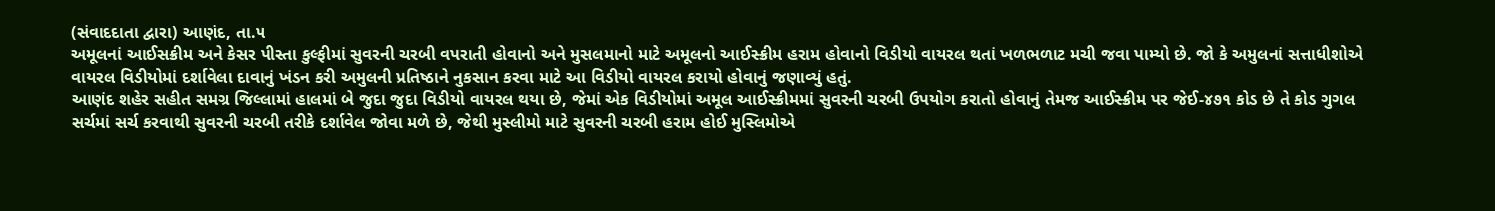(સંવાદદાતા દ્વારા) આણંદ, તા.૫
અમૂલનાં આઈસક્રીમ અને કેસર પીસ્તા કુલ્ફીમાં સુવરની ચરબી વપરાતી હોવાનો અને મુસલમાનો માટે અમૂલનો આઈસ્ક્રીમ હરામ હોવાનો વિડીયો વાયરલ થતાં ખળભળાટ મચી જવા પામ્યો છે. જો કે અમુલનાં સત્તાધીશોએ વાયરલ વિડીયોમાં દર્શાવેલા દાવાનું ખંડન કરી અમુલની પ્રતિષ્ઠાને નુકસાન કરવા માટે આ વિડીયો વાયરલ કરાયો હોવાનું જણાવ્યું હતું.
આણંદ શહેર સહીત સમગ્ર જિલ્લામાં હાલમાં બે જુદા જુદા વિડીયો વાયરલ થયા છે, જેમાં એક વિડીયોમાં અમૂલ આઈસ્ક્રીમમાં સુવરની ચરબી ઉપયોગ કરાતો હોવાનું તેમજ આઈસ્ક્રીમ પર જેઈ-૪૭૧ કોડ છે તે કોડ ગુગલ સર્ચમાં સર્ચ કરવાથી સુવરની ચરબી તરીકે દર્શાવેલ જોવા મળે છે, જેથી મુસ્લીમો માટે સુવરની ચરબી હરામ હોઈ મુસ્લિમોએ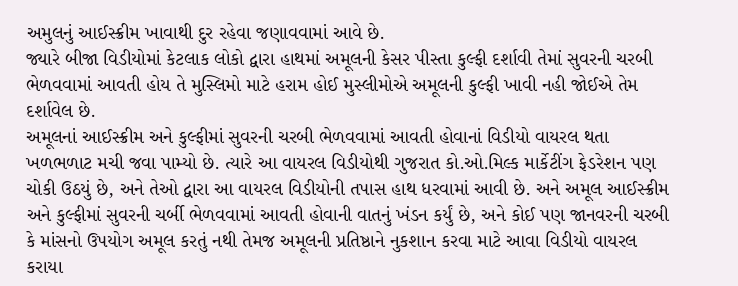અમુલનું આઈસ્ક્રીમ ખાવાથી દુર રહેવા જણાવવામાં આવે છે.
જ્યારે બીજા વિડીયોમાં કેટલાક લોકો દ્વારા હાથમાં અમૂલની કેસર પીસ્તા કુલ્ફી દર્શાવી તેમાં સુવરની ચરબી ભેળવવામાં આવતી હોય તે મુસ્લિમો માટે હરામ હોઈ મુસ્લીમોએ અમૂલની કુલ્ફી ખાવી નહી જોઈએ તેમ દર્શાવેલ છે.
અમૂલનાં આઈસ્ક્રીમ અને કુલ્ફીમાં સુવરની ચરબી ભેળવવામાં આવતી હોવાનાં વિડીયો વાયરલ થતા ખળભળાટ મચી જવા પામ્યો છે. ત્યારે આ વાયરલ વિડીયોથી ગુજરાત કો.ઓ.મિલ્ક માર્કેટીંગ ફેડરેશન પણ ચોકી ઉઠયું છે, અને તેઓ દ્વારા આ વાયરલ વિડીયોની તપાસ હાથ ધરવામાં આવી છે. અને અમૂલ આઈસ્ક્રીમ અને કુલ્ફીમાં સુવરની ચર્બી ભેળવવામાં આવતી હોવાની વાતનું ખંડન કર્યું છે, અને કોઈ પણ જાનવરની ચરબી કે માંસનો ઉપયોગ અમૂલ કરતું નથી તેમજ અમૂલની પ્રતિષ્ઠાને નુકશાન કરવા માટે આવા વિડીયો વાયરલ કરાયા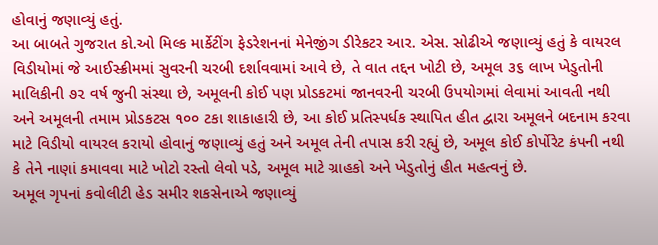હોવાનું જણાવ્યું હતું.
આ બાબતે ગુજરાત કો.ઓ મિલ્ક માર્કેટીંગ ફેડરેશનનાં મેનેજીંગ ડીરેકટર આર. એસ. સોઢીએ જણાવ્યું હતું કે વાયરલ વિડીયોમાં જે આઈસ્ક્રીમમાં સુવરની ચરબી દર્શાવવામાં આવે છે, તે વાત તદ્દન ખોટી છે, અમૂલ ૩૬ લાખ ખેડુતોની માલિકીની ૭૨ વર્ષ જુની સંસ્થા છે, અમૂલની કોઈ પણ પ્રોડકટમાં જાનવરની ચરબી ઉપયોગમાં લેવામાં આવતી નથી અને અમૂલની તમામ પ્રોડકટસ ૧૦૦ ટકા શાકાહારી છે, આ કોઈ પ્રતિસ્પર્ધક સ્થાપિત હીત દ્વારા અમૂલને બદનામ કરવા માટે વિડીયો વાયરલ કરાયો હોવાનું જણાવ્યું હતું અને અમૂલ તેની તપાસ કરી રહ્યું છે, અમૂલ કોઈ કોર્પોરેટ કંપની નથી કે તેને નાણાં કમાવવા માટે ખોટો રસ્તો લેવો પડે, અમૂલ માટે ગ્રાહકો અને ખેડુતોનું હીત મહત્વનું છે.
અમૂલ ગૃપનાં કવોલીટી હેડ સમીર શકસેનાએ જણાવ્યું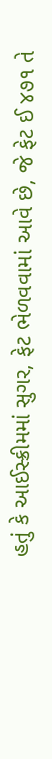હતું કે આઈસ્ક્રીમમાં સુગર, ફેટ ભેળવવામાં આવે છે, જે ફેટ ઈ ૪૭૧ તે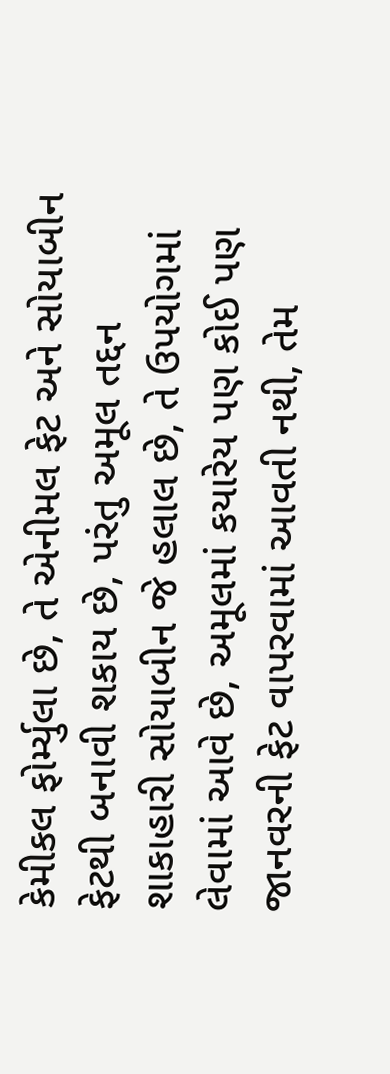કેમીકલ ફોર્મ્યુલા છે, તે એનીમલ ફેટ અને સોયાબીન ફેટથી બનાવી શકાય છે, પરંતુ અમૂલ તદ્દન શાકાહારી સોયાબીન જે હલાલ છે, તે ઉપયોગમાં લેવામાં આવે છે, અમૂલમાં કયારેય પણ કોઈ પણ જાનવરની ફેટ વાપરવામાં આવતી નથી, તેમ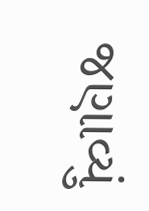જણાવ્યું